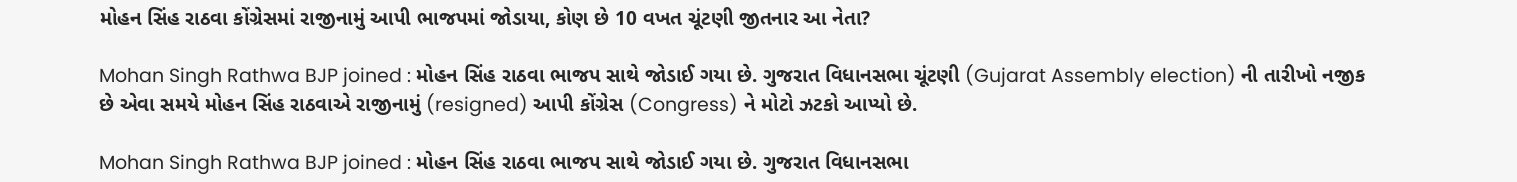મોહન સિંહ રાઠવા કોંગ્રેસમાં રાજીનામું આપી ભાજપમાં જોડાયા, કોણ છે 10 વખત ચૂંટણી જીતનાર આ નેતા?

Mohan Singh Rathwa BJP joined : મોહન સિંહ રાઠવા ભાજપ સાથે જોડાઈ ગયા છે. ગુજરાત વિધાનસભા ચૂંટણી (Gujarat Assembly election) ની તારીખો નજીક છે એવા સમયે મોહન સિંહ રાઠવાએ રાજીનામું (resigned) આપી કોંગ્રેસ (Congress) ને મોટો ઝટકો આપ્યો છે.

Mohan Singh Rathwa BJP joined : મોહન સિંહ રાઠવા ભાજપ સાથે જોડાઈ ગયા છે. ગુજરાત વિધાનસભા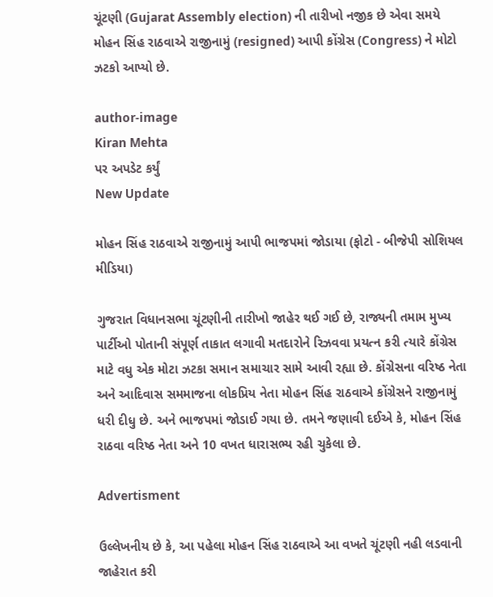ચૂંટણી (Gujarat Assembly election) ની તારીખો નજીક છે એવા સમયે મોહન સિંહ રાઠવાએ રાજીનામું (resigned) આપી કોંગ્રેસ (Congress) ને મોટો ઝટકો આપ્યો છે.

author-image
Kiran Mehta
પર અપડેટ કર્યું
New Update

મોહન સિંહ રાઠવાએ રાજીનામું આપી ભાજપમાં જોડાયા (ફોટો - બીજેપી સોશિયલ મીડિયા)

ગુજરાત વિધાનસભા ચૂંટણીની તારીખો જાહેર થઈ ગઈ છે, રાજ્યની તમામ મુખ્ય પાર્ટીઓ પોતાની સંપૂર્ણ તાકાત લગાવી મતદારોને રિઝવવા પ્રયત્ન કરી ત્યારે કોંગ્રેસ માટે વધુ એક મોટા ઝટકા સમાન સમાચાર સામે આવી રહ્યા છે. કોંગ્રેસના વરિષ્ઠ નેતા અને આદિવાસ સમમાજના લોકપ્રિય નેતા મોહન સિંહ રાઠવાએ કોંગ્રેસને રાજીનામું ધરી દીધુ છે. અને ભાજપમાં જોડાઈ ગયા છે. તમને જણાવી દઈએ કે, મોહન સિંહ રાઠવા વરિષ્ઠ નેતા અને 10 વખત ધારાસભ્ય રહી ચુકેલા છે.

Advertisment

ઉલ્લેખનીય છે કે, આ પહેલા મોહન સિંહ રાઠવાએ આ વખતે ચૂંટણી નહી લડવાની જાહેરાત કરી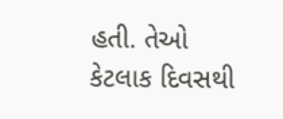હતી. તેઓ કેટલાક દિવસથી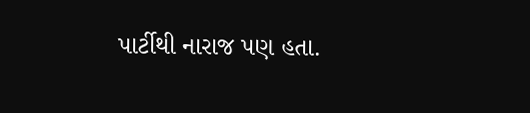પાર્ટીથી નારાજ પણ હતા.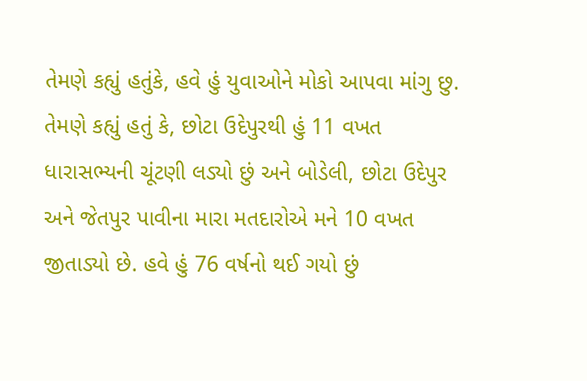તેમણે કહ્યું હતુંકે, હવે હું યુવાઓને મોકો આપવા માંગુ છુ. તેમણે કહ્યું હતું કે, છોટા ઉદેપુરથી હું 11 વખત ધારાસભ્યની ચૂંટણી લડ્યો છું અને બોડેલી, છોટા ઉદેપુર અને જેતપુર પાવીના મારા મતદારોએ મને 10 વખત જીતાડ્યો છે. હવે હું 76 વર્ષનો થઈ ગયો છું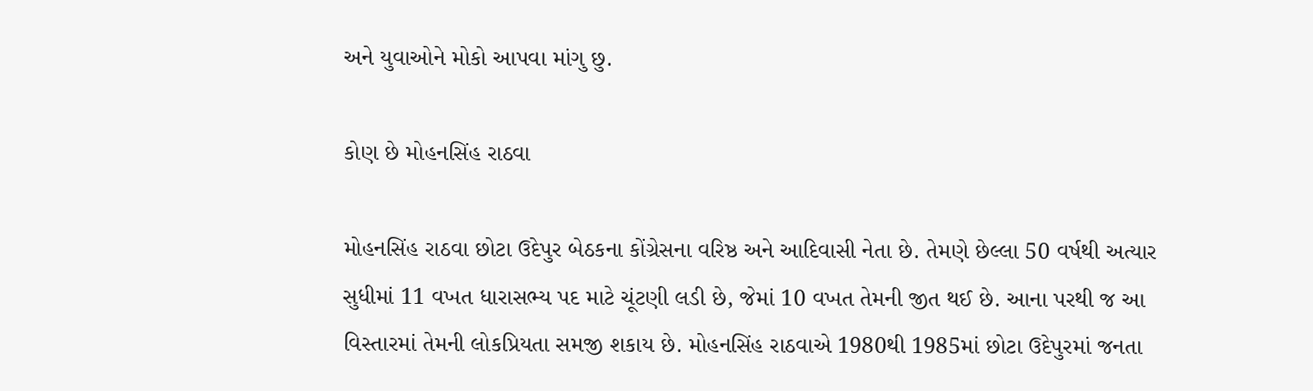અને યુવાઓને મોકો આપવા માંગુ છુ.

કોણ છે મોહનસિંહ રાઠવા

મોહનસિંહ રાઠવા છોટા ઉદેપુર બેઠકના કોંગ્રેસના વરિષ્ઠ અને આદિવાસી નેતા છે. તેમણે છેલ્લા 50 વર્ષથી અત્યાર સુધીમાં 11 વખત ધારાસભ્ય પદ માટે ચૂંટણી લડી છે, જેમાં 10 વખત તેમની જીત થઈ છે. આના પરથી જ આ વિસ્તારમાં તેમની લોકપ્રિયતા સમજી શકાય છે. મોહનસિંહ રાઠવાએ 1980થી 1985માં છોટા ઉદેપુરમાં જનતા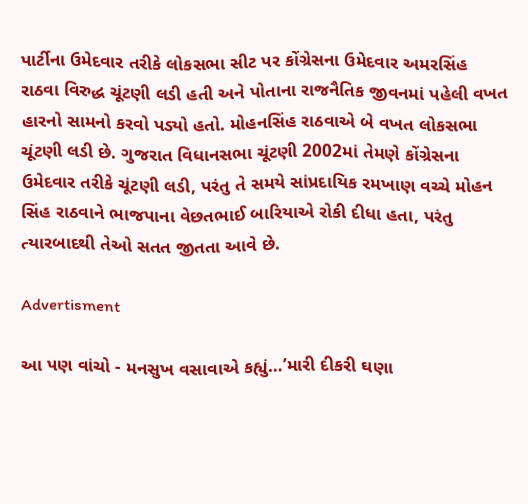પાર્ટીના ઉમેદવાર તરીકે લોકસભા સીટ પર કોંગ્રેસના ઉમેદવાર અમરસિંહ રાઠવા વિરુદ્ધ ચૂંટણી લડી હતી અને પોતાના રાજનૈતિક જીવનમાં પહેલી વખત હારનો સામનો કરવો પડ્યો હતો. મોહનસિંહ રાઠવાએ બે વખત લોકસભા ચૂંટણી લડી છે. ગુજરાત વિધાનસભા ચૂંટણી 2002માં તેમણે કોંગ્રેસના ઉમેદવાર તરીકે ચૂંટણી લડી, પરંતુ તે સમયે સાંપ્રદાયિક રમખાણ વચ્ચે મોહન સિંહ રાઠવાને ભાજપાના વેછતભાઈ બારિયાએ રોકી દીધા હતા, પરંતુ ત્યારબાદથી તેઓ સતત જીતતા આવે છે.

Advertisment

આ પણ વાંચો - મનસુખ વસાવાએ કહ્યું…’મારી દીકરી ઘણા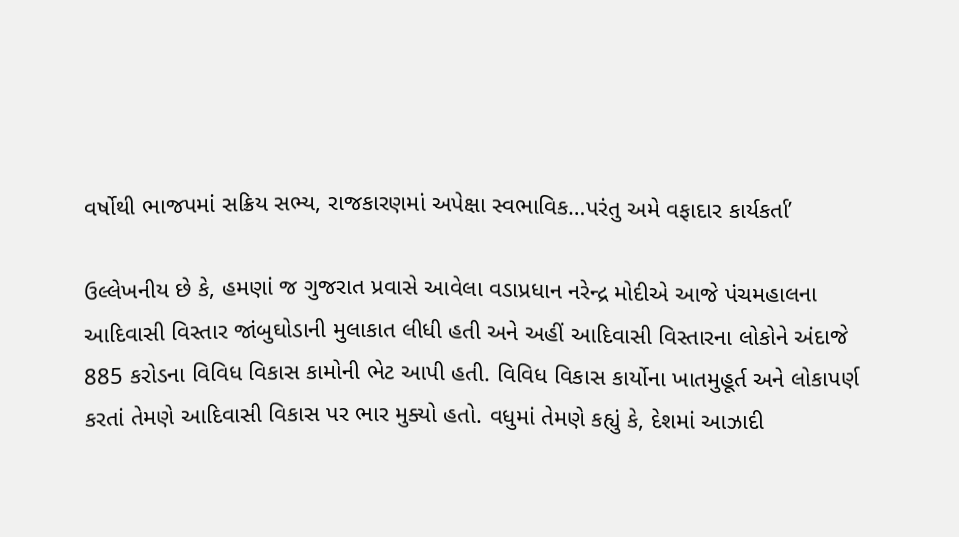વર્ષોથી ભાજપમાં સક્રિય સભ્ય, રાજકારણમાં અપેક્ષા સ્વભાવિક…પરંતુ અમે વફાદાર કાર્યકર્તા’

ઉલ્લેખનીય છે કે, હમણાં જ ગુજરાત પ્રવાસે આવેલા વડાપ્રધાન નરેન્દ્ર મોદીએ આજે પંચમહાલના આદિવાસી વિસ્તાર જાંબુઘોડાની મુલાકાત લીધી હતી અને અહીં આદિવાસી વિસ્તારના લોકોને અંદાજે 885 કરોડના વિવિધ વિકાસ કામોની ભેટ આપી હતી. વિવિધ વિકાસ કાર્યોના ખાતમુહૂર્ત અને લોકાપર્ણ કરતાં તેમણે આદિવાસી વિકાસ પર ભાર મુક્યો હતો. વધુમાં તેમણે કહ્યું કે, દેશમાં આઝાદી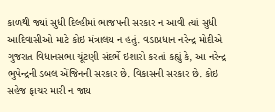કાળથી જ્યાં સુધી દિલ્હીમાં ભાજપની સરકાર ન આવી ત્યાં સુધી આદિવાસીઓ માટે કોઇ મંત્રાલય ન હતું. વડાપ્રધાન નરેન્દ્ર મોદીએ ગુજરાત વિધાનસભા ચૂંટણી સંદર્ભે ઇશારો કરતાં કહ્યું કે, આ નરેન્દ્ર ભુપેન્દ્રની ડબલ એંજિનની સરકાર છે. વિકાસની સરકાર છે. કોઇ સહેજ ફાચર મારી ન જાય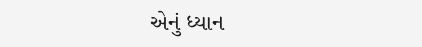એનું ધ્યાન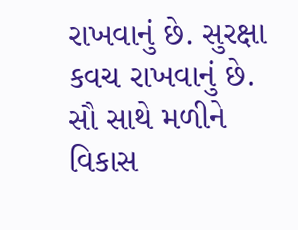રાખવાનું છે. સુરક્ષા કવચ રાખવાનું છે. સૌ સાથે મળીને વિકાસ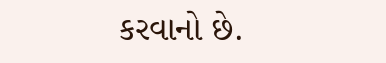કરવાનો છે.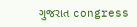ગુજરાત congress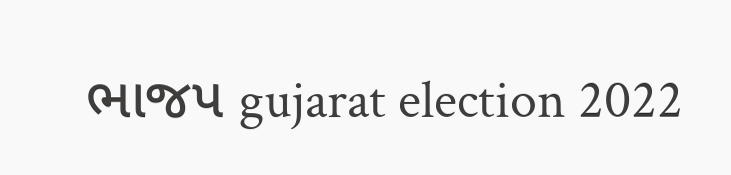ભાજપ gujarat election 2022